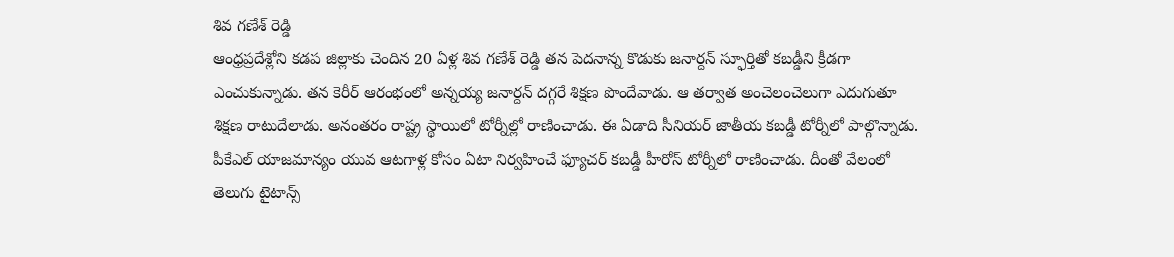శివ గణేశ్ రెడ్డి
ఆంధ్రప్రదేశ్లోని కడప జిల్లాకు చెందిన 20 ఏళ్ల శివ గణేశ్ రెడ్డి తన పెదనాన్న కొడుకు జనార్దన్ స్ఫూర్తితో కబడ్డీని క్రీడగా ఎంచుకున్నాడు. తన కెరీర్ ఆరంభంలో అన్నయ్య జనార్దన్ దగ్గరే శిక్షణ పొందేవాడు. ఆ తర్వాత అంచెలంచెలుగా ఎదుగుతూ శిక్షణ రాటుదేలాడు. అనంతరం రాష్ట్ర స్థాయిలో టోర్నీల్లో రాణించాడు. ఈ ఏడాది సీనియర్ జాతీయ కబడ్డీ టోర్నీలో పాల్గొన్నాడు. పీకేఎల్ యాజమాన్యం యువ ఆటగాళ్ల కోసం ఏటా నిర్వహించే ఫ్యూచర్ కబడ్డీ హీరోస్ టోర్నీలో రాణించాడు. దీంతో వేలంలో తెలుగు టైటాన్స్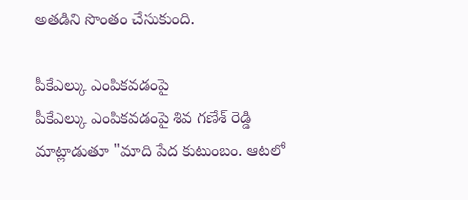అతడిని సొంతం చేసుకుంది.

పీకేఎల్కు ఎంపికవడంపై
పీకేఎల్కు ఎంపికవడంపై శివ గణేశ్ రెడ్డి మాట్లాడుతూ "మాది పేద కుటుంబం. ఆటలో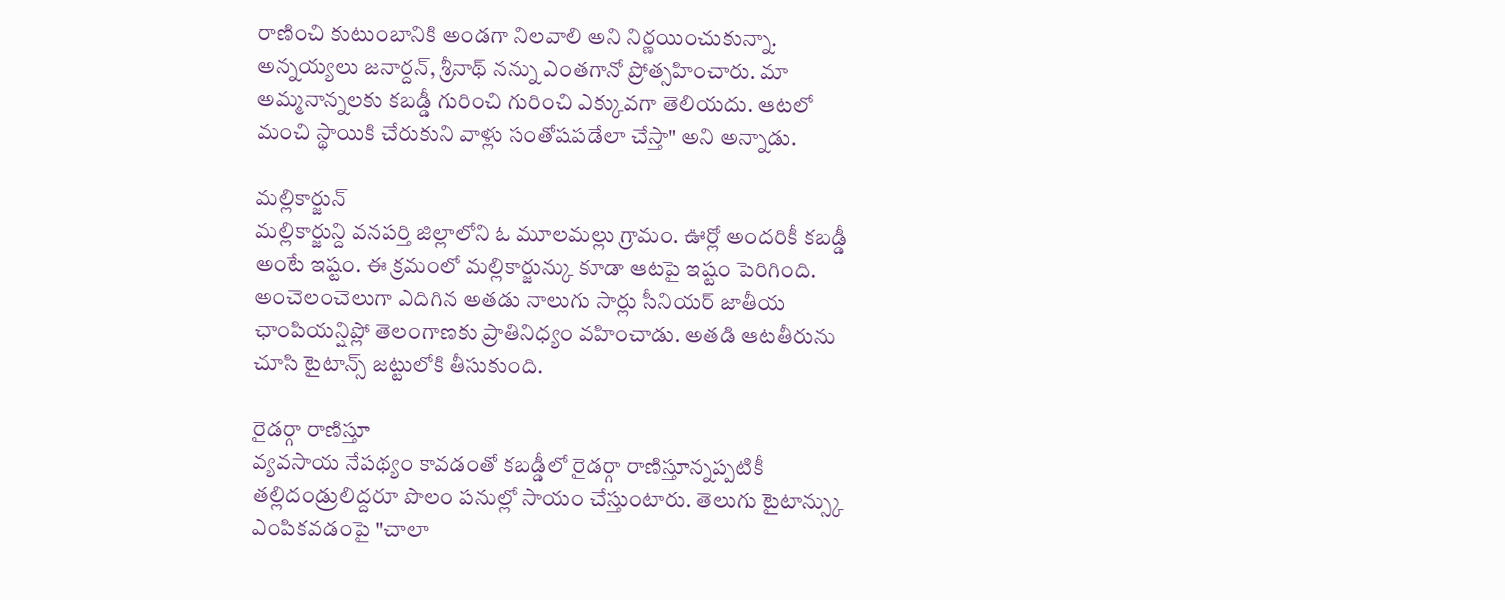రాణించి కుటుంబానికి అండగా నిలవాలి అని నిర్ణయించుకున్నా. అన్నయ్యలు జనార్దన్, శ్రీనాథ్ నన్ను ఎంతగానో ప్రోత్సహించారు. మా అమ్మనాన్నలకు కబడ్డీ గురించి గురించి ఎక్కువగా తెలియదు. ఆటలో మంచి స్థాయికి చేరుకుని వాళ్లు సంతోషపడేలా చేస్తా" అని అన్నాడు.

మల్లికార్జున్
మల్లికార్జున్ది వనపర్తి జిల్లాలోని ఓ మూలమల్లు గ్రామం. ఊర్లో అందరికీ కబడ్డీ అంటే ఇష్టం. ఈ క్రమంలో మల్లికార్జున్కు కూడా ఆటపై ఇష్టం పెరిగింది. అంచెలంచెలుగా ఎదిగిన అతడు నాలుగు సార్లు సీనియర్ జాతీయ ఛాంపియన్షిప్లో తెలంగాణకు ప్రాతినిధ్యం వహించాడు. అతడి ఆటతీరును చూసి టైటాన్స్ జట్టులోకి తీసుకుంది.

రైడర్గా రాణిస్తూ
వ్యవసాయ నేపథ్యం కావడంతో కబడ్డీలో రైడర్గా రాణిస్తూన్నప్పటికీ తల్లిదండ్రులిద్దరూ పొలం పనుల్లో సాయం చేస్తుంటారు. తెలుగు టైటాన్స్కు ఎంపికవడంపై "చాలా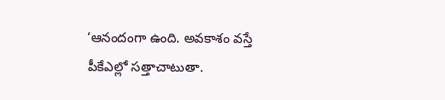‘ఆనందంగా ఉంది. అవకాశం వస్తే పీకేఎల్లో సత్తాచాటుతా.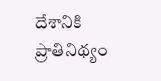దేశానికి ప్రాతినిథ్యం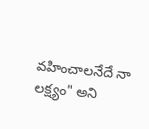వహించాలనేదే నా లక్ష్యం" అని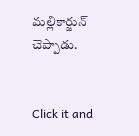మల్లికార్జున్ చెప్పాడు.


Click it and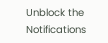Unblock the Notifications